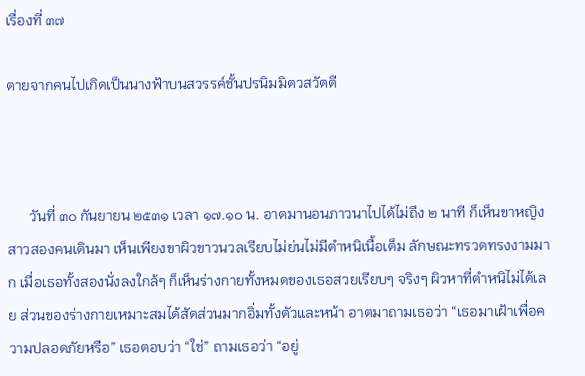เรื่องที่ ๓๗

ตายจากคนไปเกิดเป็นนางฟ้าบนสวรรค์ชั้นปรนิมมิตวสวัตตี



      วันที่ ๓๐ กันยายน ๒๕๓๑ เวลา ๑๗.๑๐ น. อาตมานอนภาวนาไปได้ไม่ถึง ๒ นาที ก็เห็นขาหญิงสาวสองคนเดินมา เห็นเพียงขาผิวขาวนวลเรียบไม่ย่นไม่มีตำหนิเนื้อเต็ม ลักษณะทรวดทรงงามมาก เมื่อเธอทั้งสองนั่งลงใกล้ๆ ก็เห็นร่างกายทั้งหมดของเธอสวยเรียบๆ จริงๆ ผิวหาที่ตำหนิไม่ได้เลย ส่วนของร่างกายเหมาะสมได้สัดส่วนมากอิ่มทั้งตัวและหน้า อาตมาถามเธอว่า “เธอมาเฝ้าเพื่อความปลอดภัยหรือ” เธอตอบว่า “ใช่” ถามเธอว่า “อยู่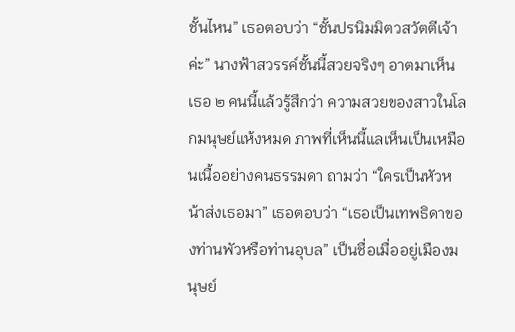ชั้นไหน” เธอตอบว่า “ชั้นปรนิมมิตวสวัตตีเจ้าค่ะ” นางฟ้าสวรรค์ชั้นนี้สวยจริงๆ อาตมาเห็นเธอ ๒ คนนี้แล้วรู้สึกว่า ความสวยของสาวในโลกมนุษย์แห้งหมด ภาพที่เห็นนี้แลเห็นเป็นเหมือนเนื้ออย่างคนธรรมดา ถามว่า “ใครเป็นหัวหน้าส่งเธอมา” เธอตอบว่า “เธอเป็นเทพธิดาของท่านพัวหรือท่านอุบล” เป็นชื่อเมื่ออยู่เมืองมนุษย์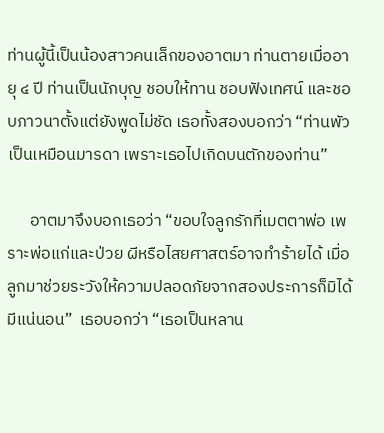ท่านผู้นี้เป็นน้องสาวคนเล็กของอาตมา ท่านตายเมื่ออายุ ๔ ปี ท่านเป็นนักบุญ ชอบให้ทาน ชอบฟังเทศน์ และชอบภาวนาตั้งแต่ยังพูดไม่ชัด เธอทั้งสองบอกว่า “ท่านพัวเป็นเหมือนมารดา เพราะเธอไปเกิดบนตักของท่าน”

      อาตมาจึงบอกเธอว่า “ขอบใจลูกรักที่เมตตาพ่อ เพราะพ่อแก่และป่วย ผีหรือไสยศาสตร์อาจทำร้ายได้ เมื่อลูกมาช่วยระวังให้ความปลอดภัยจากสองประการก็มิได้มีแน่นอน”  เธอบอกว่า “เธอเป็นหลาน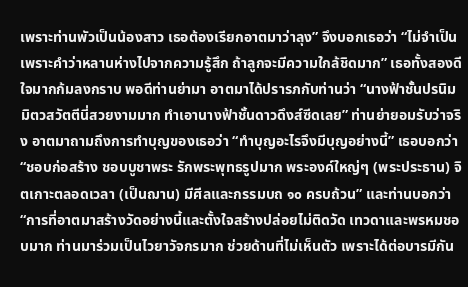เพราะท่านพัวเป็นน้องสาว เธอต้องเรียกอาตมาว่าลุง” จึงบอกเธอว่า “ไม่จำเป็นเพราะคำว่าหลานห่างไปจากความรู้สึก ถ้าลูกจะมีความใกล้ชิดมาก” เธอทั้งสองดีใจมากก้มลงกราบ พอดีท่านย่ามา อาตมาได้ปรารภกับท่านว่า “นางฟ้าชั้นปรนิมมิตวสวัตตีนี่สวยงามมาก ทำเอานางฟ้าชั้นดาวดึงส์ซีดเลย” ท่านย่ายอมรับว่าจริง อาตมาถามถึงการทำบุญของเธอว่า “ทำบุญอะไรจึงมีบุญอย่างนี้” เธอบอกว่า “ชอบก่อสร้าง ชอบบูชาพระ รักพระพุทธรูปมาก พระองค์ใหญ่ๆ (พระประธาน) จิตเกาะตลอดเวลา (เป็นฌาน) มีศีลและกรรมบถ ๑๐ ครบถ้วน” และท่านบอกว่า “การที่อาตมาสร้างวัดอย่างนี้และตั้งใจสร้างปล่อยไม่ติดวัด เทวดาและพรหมชอบมาก ท่านมาร่วมเป็นไวยาวัจกรมาก ช่วยด้านที่ไม่เห็นตัว เพราะได้ต่อบารมีกัน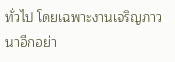ทั่วไป โดยเฉพาะงานเจริญภาวนาอีกอย่า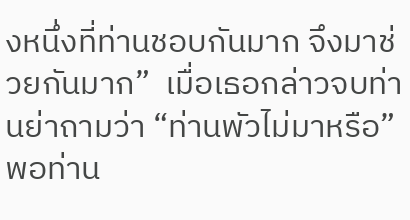งหนึ่งที่ท่านชอบกันมาก จึงมาช่วยกันมาก”  เมื่อเธอกล่าวจบท่านย่าถามว่า “ท่านพัวไม่มาหรือ” พอท่าน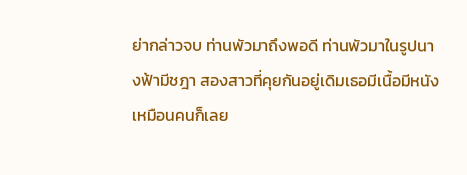ย่ากล่าวจบ ท่านพัวมาถึงพอดี ท่านพัวมาในรูปนางฟ้ามีชฎา สองสาวที่คุยกันอยู่เดิมเธอมีเนื้อมีหนังเหมือนคนก็เลย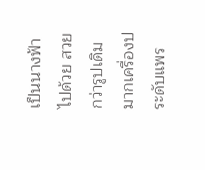เป็นนางฟ้าไปด้วย สวยกว่ารูปเดิมมากเครื่องประดับแพร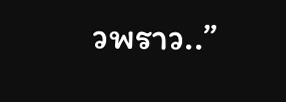วพราว..”